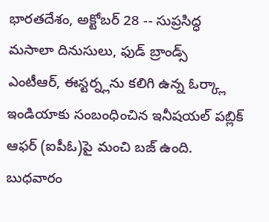భారతదేశం, అక్టోబర్ 28 -- సుప్రసిద్ధ మసాలా దినుసులు, ఫుడ్ బ్రాండ్స్ ఎంటీఆర్, ఈస్టర్న్లను కలిగి ఉన్న ఓర్క్లా ఇండియాకు సంబంధించిన ఇనీషయల్ పబ్లిక్ ఆఫర్ (ఐపీఓ)పై మంచి బజ్ ఉంది. బుధవారం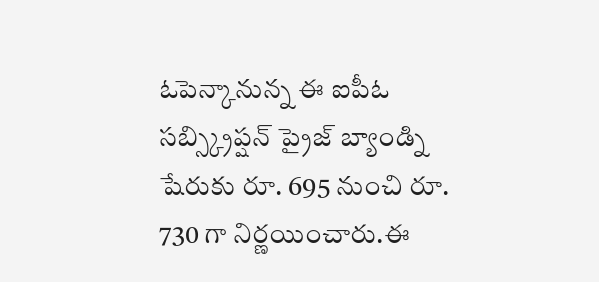ఓపెన్కానున్న ఈ ఐపీఓ సబ్స్క్రిప్షన్ ప్రైజ్ బ్యాండ్ని షేరుకు రూ. 695 నుంచి రూ. 730 గా నిర్ణయించారు.ఈ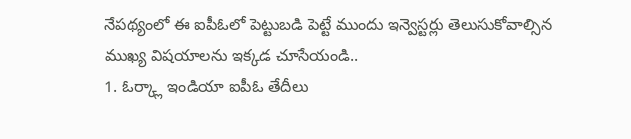నేపథ్యంలో ఈ ఐపీఓలో పెట్టుబడి పెట్టే ముందు ఇన్వెస్టర్లు తెలుసుకోవాల్సిన ముఖ్య విషయాలను ఇక్కడ చూసేయండి..
1. ఓర్క్లా ఇండియా ఐపీఓ తేదీలు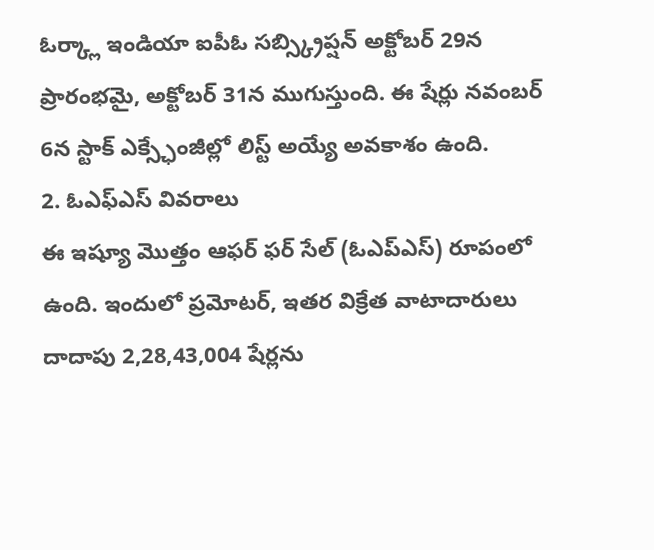ఓర్క్లా ఇండియా ఐపీఓ సబ్స్క్రిప్షన్ అక్టోబర్ 29న ప్రారంభమై, అక్టోబర్ 31న ముగుస్తుంది. ఈ షేర్లు నవంబర్ 6న స్టాక్ ఎక్స్ఛేంజీల్లో లిస్ట్ అయ్యే అవకాశం ఉంది.
2. ఓఎఫ్ఎస్ వివరాలు
ఈ ఇష్యూ మొత్తం ఆఫర్ ఫర్ సేల్ (ఓఎప్ఎస్) రూపంలో ఉంది. ఇందులో ప్రమోటర్, ఇతర విక్రేత వాటాదారులు దాదాపు 2,28,43,004 షేర్లను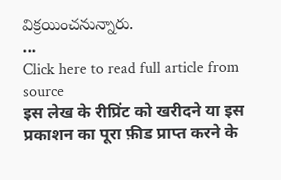విక్రయించనున్నారు.
...
Click here to read full article from source
इस लेख के रीप्रिंट को खरीदने या इस प्रकाशन का पूरा फ़ीड प्राप्त करने के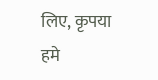लिए, कृपया
हमे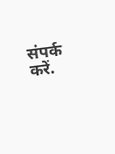संपर्क करें.